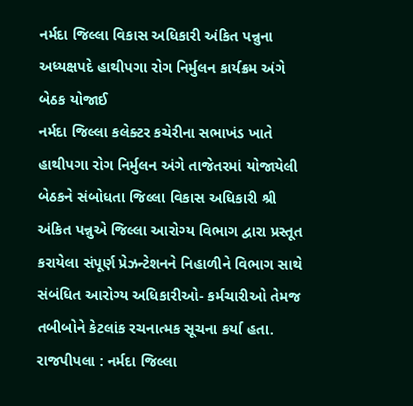નર્મદા જિલ્લા વિકાસ અધિકારી અંકિત પન્નુના અધ્યક્ષપદે હાથીપગા રોગ નિર્મુલન કાર્યક્રમ અંગે બેઠક યોજાઈ
નર્મદા જિલ્લા કલેક્ટર કચેરીના સભાખંડ ખાતે હાથીપગા રોગ નિર્મુલન અંગે તાજેતરમાં યોજાયેલી બેઠકને સંબોધતા જિલ્લા વિકાસ અધિકારી શ્રી અંકિત પન્નુએ જિલ્લા આરોગ્ય વિભાગ દ્વારા પ્રસ્તૂત કરાયેલા સંપૂર્ણ પ્રેઝન્ટેશનને નિહાળીને વિભાગ સાથે સંબંધિત આરોગ્ય અધિકારીઓ- કર્મચારીઓ તેમજ તબીબોને કેટલાંક રચનાત્મક સૂચના કર્યા હતા.
રાજપીપલા : નર્મદા જિલ્લા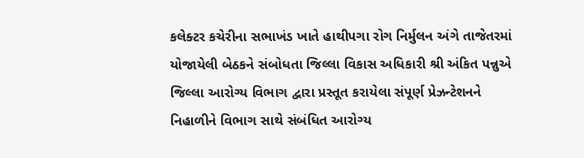કલેક્ટર કચેરીના સભાખંડ ખાતે હાથીપગા રોગ નિર્મુલન અંગે તાજેતરમાં યોજાયેલી બેઠકને સંબોધતા જિલ્લા વિકાસ અધિકારી શ્રી અંકિત પન્નુએ જિલ્લા આરોગ્ય વિભાગ દ્વારા પ્રસ્તૂત કરાયેલા સંપૂર્ણ પ્રેઝન્ટેશનને નિહાળીને વિભાગ સાથે સંબંધિત આરોગ્ય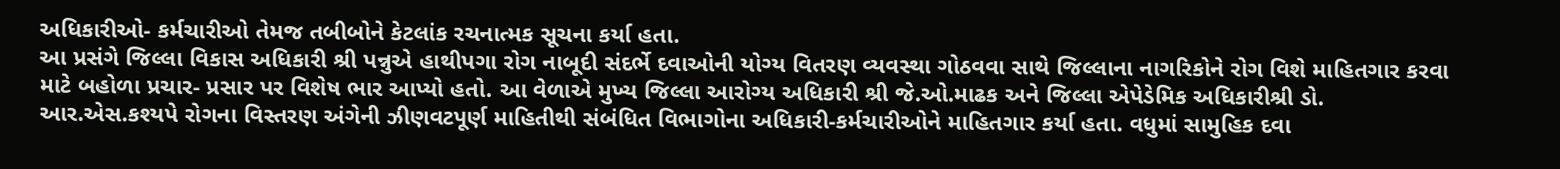અધિકારીઓ- કર્મચારીઓ તેમજ તબીબોને કેટલાંક રચનાત્મક સૂચના કર્યા હતા.
આ પ્રસંગે જિલ્લા વિકાસ અધિકારી શ્રી પન્નુએ હાથીપગા રોગ નાબૂદી સંદર્ભે દવાઓની યોગ્ય વિતરણ વ્યવસ્થા ગોઠવવા સાથે જિલ્લાના નાગરિકોને રોગ વિશે માહિતગાર કરવા માટે બહોળા પ્રચાર- પ્રસાર પર વિશેષ ભાર આપ્યો હતો. આ વેળાએ મુખ્ય જિલ્લા આરોગ્ય અધિકારી શ્રી જે.ઓ.માઢક અને જિલ્લા એપેડેમિક અધિકારીશ્રી ડો. આર.એસ.કશ્યપે રોગના વિસ્તરણ અંગેની ઝીણવટપૂર્ણ માહિતીથી સંબંધિત વિભાગોના અધિકારી-કર્મચારીઓને માહિતગાર કર્યા હતા. વધુમાં સામુહિક દવા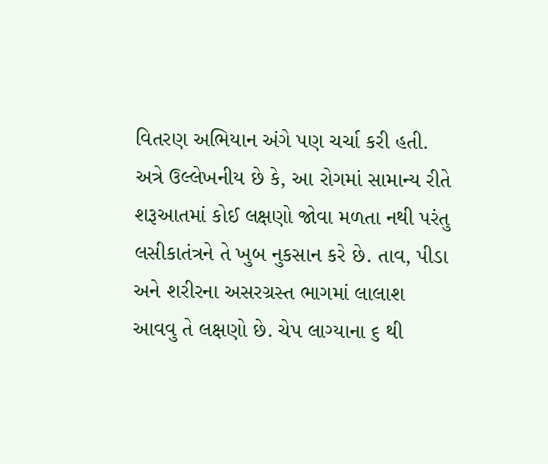વિતરણ અભિયાન અંગે પણ ચર્ચા કરી હતી.
અત્રે ઉલ્લેખનીય છે કે, આ રોગમાં સામાન્ય રીતે શરૂઆતમાં કોઈ લક્ષણો જોવા મળતા નથી પરંતુ લસીકાતંત્રને તે ખુબ નુકસાન કરે છે. તાવ, પીડા અને શરીરના અસરગ્રસ્ત ભાગમાં લાલાશ આવવુ તે લક્ષણો છે. ચેપ લાગ્યાના ૬ થી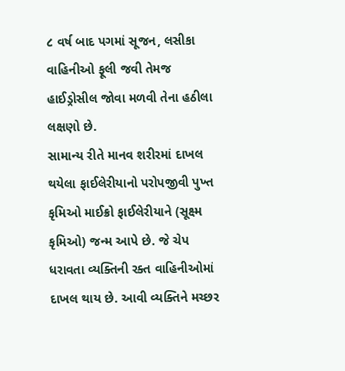૮ વર્ષ બાદ પગમાં સૂજન, લસીકા વાહિનીઓ ફૂલી જવી તેમજ હાઈડ્રોસીલ જોવા મળવી તેના હઠીલા લક્ષણો છે.
સામાન્ય રીતે માનવ શરીરમાં દાખલ થયેલા ફાઈલેરીયાનો પરોપજીવી પુખ્ત કૃમિઓ માઈક્રો ફાઈલેરીયાને (સૂક્ષ્મ કૃમિઓ) જન્મ આપે છે. જે ચેપ ધરાવતા વ્યક્તિની રક્ત વાહિનીઓમાં દાખલ થાય છે. આવી વ્યક્તિને મચ્છર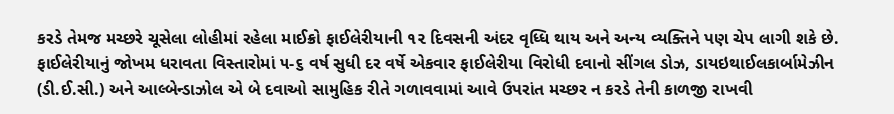કરડે તેમજ મચ્છરે ચૂસેલા લોહીમાં રહેલા માઈક્રો ફાઈલેરીયાની ૧૨ દિવસની અંદર વૃધ્ધિ થાય અને અન્ય વ્યક્તિને પણ ચેપ લાગી શકે છે.
ફાઈલેરીયાનું જોખમ ધરાવતા વિસ્તારોમાં ૫-૬ વર્ષ સુધી દર વર્ષે એકવાર ફાઈલેરીયા વિરોધી દવાનો સીંગલ ડોઝ, ડાયઇથાઈલકાર્બામેઝીન (ડી.ઈ.સી.) અને આલ્બેન્ડાઝોલ એ બે દવાઓ સામુહિક રીતે ગળાવવામાં આવે ઉપરાંત મચ્છર ન કરડે તેની કાળજી રાખવી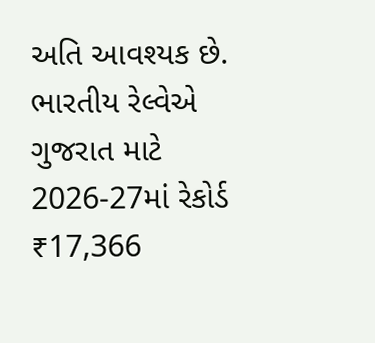અતિ આવશ્યક છે.
ભારતીય રેલ્વેએ ગુજરાત માટે 2026-27માં રેકોર્ડ ₹17,366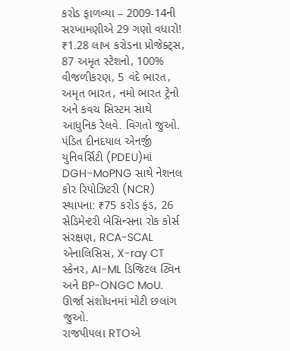કરોડ ફાળવ્યા – 2009-14ની સરખામણીએ 29 ગણો વધારો! ₹1.28 લાખ કરોડના પ્રોજેક્ટ્સ, 87 અમૃત સ્ટેશનો, 100% વીજળીકરણ, 5 વંદે ભારત, અમૃત ભારત, નમો ભારત ટ્રેનો અને કવચ સિસ્ટમ સાથે આધુનિક રેલવે. વિગતો જુઓ.
પંડિત દીનદયાલ એનર્જી યુનિવર્સિટી (PDEU)માં DGH-MoPNG સાથે નેશનલ કોર રિપોઝિટરી (NCR) સ્થાપના: ₹75 કરોડ ફંડ, 26 સેડિમેન્ટરી બેસિન્સના રોક કોર્સ સંરક્ષણ, RCA-SCAL એનાલિસિસ, X-ray CT સ્કેનર, AI-ML ડિજિટલ ટ્વિન અને BP-ONGC MoU. ઊર્જા સંશોધનમાં મોટી છલાંગ જુઓ.
રાજપીપલા RTOએ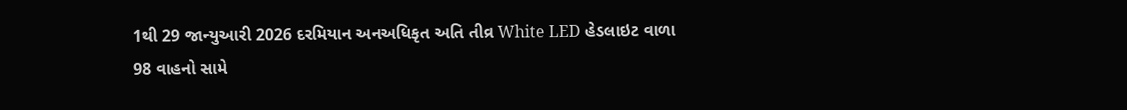1થી 29 જાન્યુઆરી 2026 દરમિયાન અનઅધિકૃત અતિ તીવ્ર White LED હેડલાઇટ વાળા 98 વાહનો સામે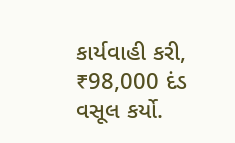કાર્યવાહી કરી, ₹98,000 દંડ વસૂલ કર્યો.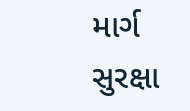માર્ગ સુરક્ષા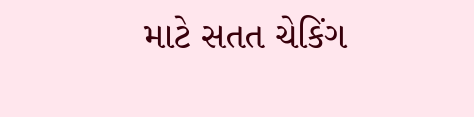માટે સતત ચેકિંગ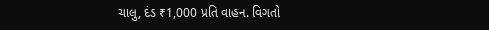ચાલુ, દંડ ₹1,000 પ્રતિ વાહન. વિગતો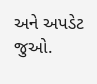અને અપડેટ જુઓ.